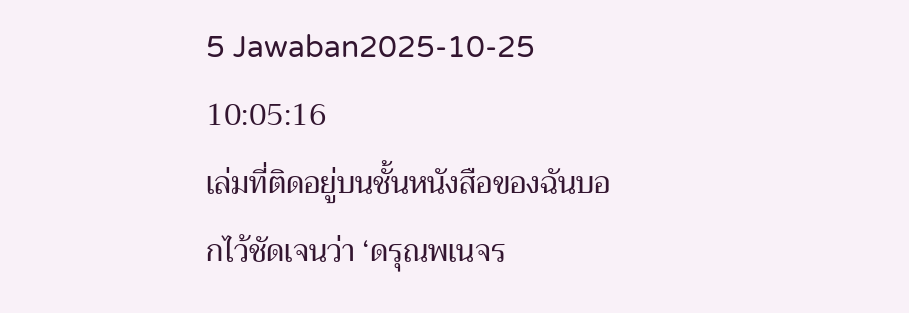5 Jawaban2025-10-25 10:05:16
เล่มที่ติดอยู่บนชั้นหนังสือของฉันบอกไว้ชัดเจนว่า ‘ดรุณพเนจร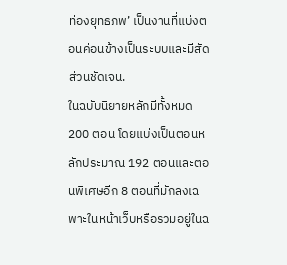ท่องยุทธภพ’ เป็นงานที่แบ่งตอนค่อนข้างเป็นระบบและมีสัดส่วนชัดเจน.
ในฉบับนิยายหลักมีทั้งหมด 200 ตอน โดยแบ่งเป็นตอนหลักประมาณ 192 ตอนและตอนพิเศษอีก 8 ตอนที่มักลงเฉพาะในหน้าเว็บหรือรวมอยู่ในฉ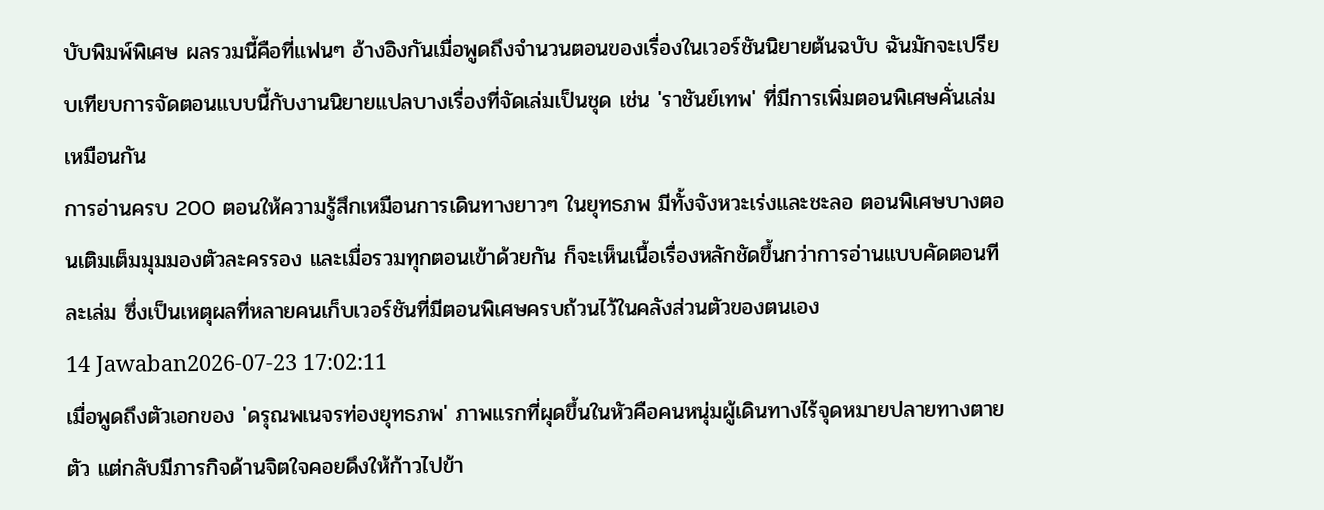บับพิมพ์พิเศษ ผลรวมนี้คือที่แฟนๆ อ้างอิงกันเมื่อพูดถึงจำนวนตอนของเรื่องในเวอร์ชันนิยายต้นฉบับ ฉันมักจะเปรียบเทียบการจัดตอนแบบนี้กับงานนิยายแปลบางเรื่องที่จัดเล่มเป็นชุด เช่น 'ราชันย์เทพ' ที่มีการเพิ่มตอนพิเศษคั่นเล่มเหมือนกัน
การอ่านครบ 200 ตอนให้ความรู้สึกเหมือนการเดินทางยาวๆ ในยุทธภพ มีทั้งจังหวะเร่งและชะลอ ตอนพิเศษบางตอนเติมเต็มมุมมองตัวละครรอง และเมื่อรวมทุกตอนเข้าด้วยกัน ก็จะเห็นเนื้อเรื่องหลักชัดขึ้นกว่าการอ่านแบบคัดตอนทีละเล่ม ซึ่งเป็นเหตุผลที่หลายคนเก็บเวอร์ชันที่มีตอนพิเศษครบถ้วนไว้ในคลังส่วนตัวของตนเอง
14 Jawaban2026-07-23 17:02:11
เมื่อพูดถึงตัวเอกของ 'ดรุณพเนจรท่องยุทธภพ' ภาพแรกที่ผุดขึ้นในหัวคือคนหนุ่มผู้เดินทางไร้จุดหมายปลายทางตายตัว แต่กลับมีภารกิจด้านจิตใจคอยดึงให้ก้าวไปข้า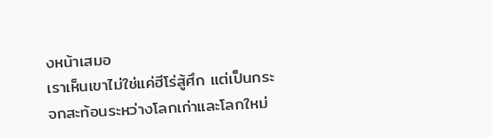งหน้าเสมอ
เราเห็นเขาไม่ใช่แค่ฮีโร่สู้ศึก แต่เป็นกระจกสะท้อนระหว่างโลกเก่าและโลกใหม่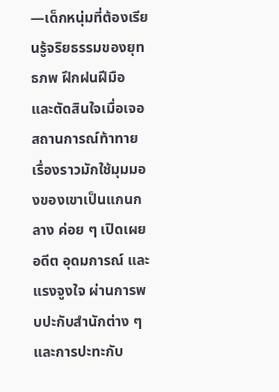—เด็กหนุ่มที่ต้องเรียนรู้จริยธรรมของยุทธภพ ฝึกฝนฝีมือ และตัดสินใจเมื่อเจอสถานการณ์ท้าทาย เรื่องราวมักใช้มุมมองของเขาเป็นแกนกลาง ค่อย ๆ เปิดเผยอดีต อุดมการณ์ และแรงจูงใจ ผ่านการพบปะกับสำนักต่าง ๆ และการปะทะกับ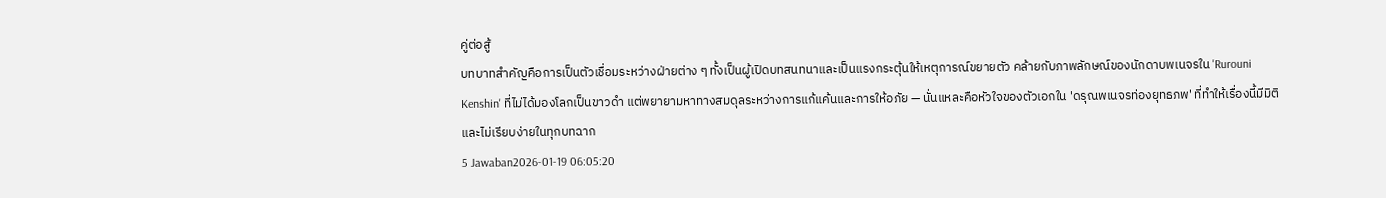คู่ต่อสู้
บทบาทสำคัญคือการเป็นตัวเชื่อมระหว่างฝ่ายต่าง ๆ ทั้งเป็นผู้เปิดบทสนทนาและเป็นแรงกระตุ้นให้เหตุการณ์ขยายตัว คล้ายกับภาพลักษณ์ของนักดาบพเนจรใน 'Rurouni Kenshin' ที่ไม่ได้มองโลกเป็นขาวดำ แต่พยายามหาทางสมดุลระหว่างการแก้แค้นและการให้อภัย — นั่นแหละคือหัวใจของตัวเอกใน 'ดรุณพเนจรท่องยุทธภพ' ที่ทำให้เรื่องนี้มีมิติและไม่เรียบง่ายในทุกบทฉาก
5 Jawaban2026-01-19 06:05:20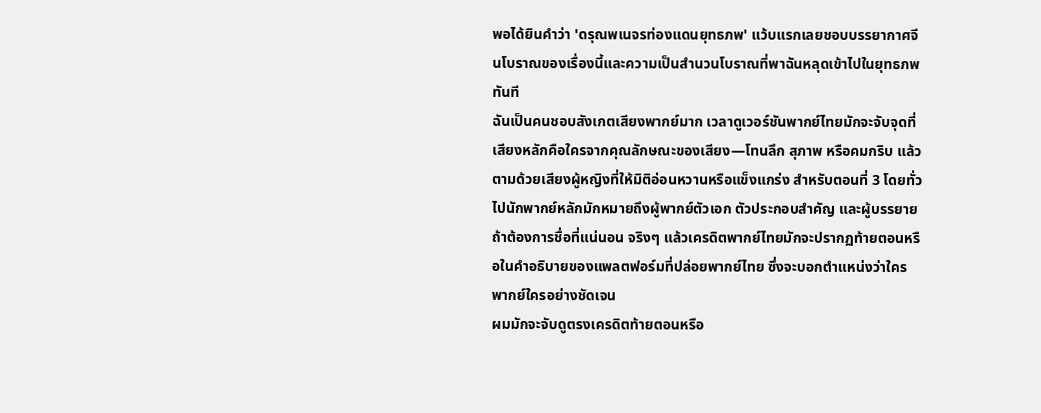พอได้ยินคำว่า 'ดรุณพเนจรท่องแดนยุทธภพ' แว้บแรกเลยชอบบรรยากาศจีนโบราณของเรื่องนี้และความเป็นสำนวนโบราณที่พาฉันหลุดเข้าไปในยุทธภพทันที
ฉันเป็นคนชอบสังเกตเสียงพากย์มาก เวลาดูเวอร์ชันพากย์ไทยมักจะจับจุดที่เสียงหลักคือใครจากคุณลักษณะของเสียง—โทนลึก สุภาพ หรือคมกริบ แล้วตามด้วยเสียงผู้หญิงที่ให้มิติอ่อนหวานหรือแข็งแกร่ง สำหรับตอนที่ 3 โดยทั่วไปนักพากย์หลักมักหมายถึงผู้พากย์ตัวเอก ตัวประกอบสำคัญ และผู้บรรยาย ถ้าต้องการชื่อที่แน่นอน จริงๆ แล้วเครดิตพากย์ไทยมักจะปรากฏท้ายตอนหรือในคำอธิบายของแพลตฟอร์มที่ปล่อยพากย์ไทย ซึ่งจะบอกตำแหน่งว่าใครพากย์ใครอย่างชัดเจน
ผมมักจะจับดูตรงเครดิตท้ายตอนหรือ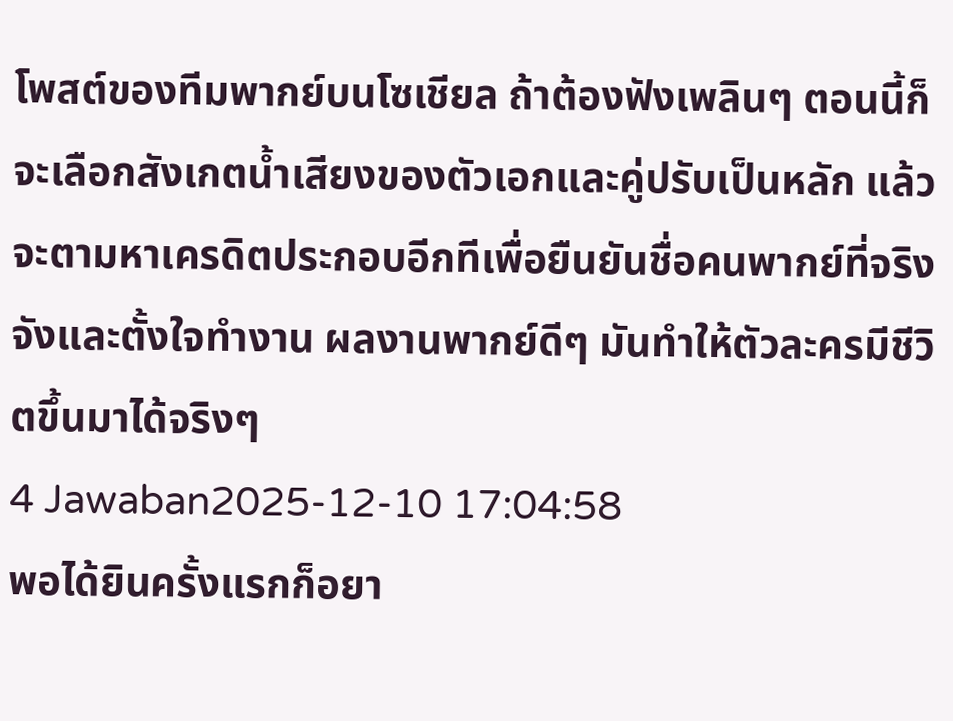โพสต์ของทีมพากย์บนโซเชียล ถ้าต้องฟังเพลินๆ ตอนนี้ก็จะเลือกสังเกตน้ำเสียงของตัวเอกและคู่ปรับเป็นหลัก แล้วจะตามหาเครดิตประกอบอีกทีเพื่อยืนยันชื่อคนพากย์ที่จริงจังและตั้งใจทำงาน ผลงานพากย์ดีๆ มันทำให้ตัวละครมีชีวิตขึ้นมาได้จริงๆ
4 Jawaban2025-12-10 17:04:58
พอได้ยินครั้งแรกก็อยา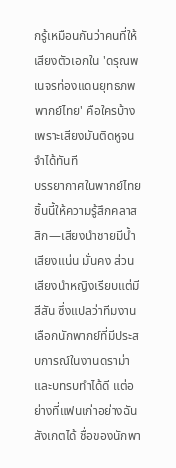กรู้เหมือนกันว่าคนที่ให้เสียงตัวเอกใน 'ดรุณพเนจรท่องแดนยุทธภพพากย์ไทย' คือใครบ้าง เพราะเสียงมันติดหูจนจำได้ทันที
บรรยากาศในพากย์ไทยชิ้นนี้ให้ความรู้สึกคลาสสิก—เสียงนำชายมีน้ำเสียงแน่น มั่นคง ส่วนเสียงนำหญิงเรียบแต่มีสีสัน ซึ่งแปลว่าทีมงานเลือกนักพากย์ที่มีประสบการณ์ในงานดราม่าและบทรบทำได้ดี แต่อย่างที่แฟนเก่าอย่างฉันสังเกตได้ ชื่อของนักพา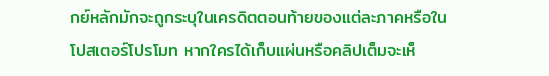กย์หลักมักจะถูกระบุในเครดิตตอนท้ายของแต่ละภาคหรือในโปสเตอร์โปรโมท หากใครได้เก็บแผ่นหรือคลิปเต็มจะเห็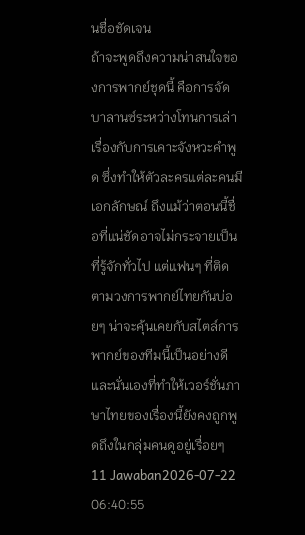นชื่อชัดเจน
ถ้าจะพูดถึงความน่าสนใจของการพากย์ชุดนี้ คือการจัดบาลานซ์ระหว่างโทนการเล่าเรื่องกับการเคาะจังหวะคำพูด ซึ่งทำให้ตัวละครแต่ละคนมีเอกลักษณ์ ถึงแม้ว่าตอนนี้ชื่อที่แน่ชัดอาจไม่กระจายเป็นที่รู้จักทั่วไป แต่แฟนๆ ที่ติดตามวงการพากย์ไทยกันบ่อยๆ น่าจะคุ้นเคยกับสไตล์การพากย์ของทีมนี้เป็นอย่างดี และนั่นเองที่ทำให้เวอร์ชั่นภาษาไทยของเรื่องนี้ยังคงถูกพูดถึงในกลุ่มคนดูอยู่เรื่อยๆ
11 Jawaban2026-07-22 06:40:55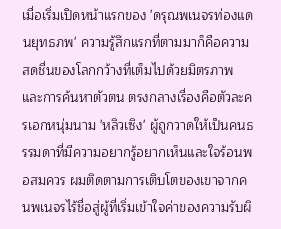เมื่อเริ่มเปิดหน้าแรกของ 'ดรุณพเนจรท่องแดนยุทธภพ' ความรู้สึกแรกที่ตามมาก็คือความสดชื่นของโลกกว้างที่เต็มไปด้วยมิตรภาพและการค้นหาตัวตน ตรงกลางเรื่องคือตัวละครเอกหนุ่มนาม 'หลิวเซิง' ผู้ถูกวาดให้เป็นคนธรรมดาที่มีความอยากรู้อยากเห็นและใจร้อนพอสมควร ผมติดตามการเติบโตของเขาจากคนพเนจรไร้ชื่อสู่ผู้ที่เริ่มเข้าใจค่าของความรับผิ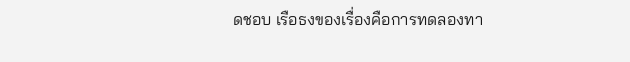ดชอบ เรือธงของเรื่องคือการทดลองทา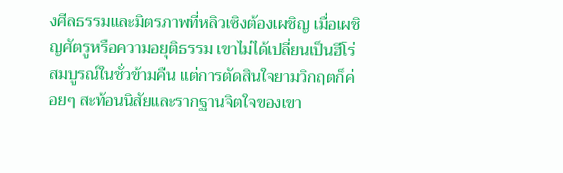งศีลธรรมและมิตรภาพที่หลิวเซิงต้องเผชิญ เมื่อเผชิญศัตรูหรือความอยุติธรรม เขาไม่ได้เปลี่ยนเป็นฮีโร่สมบูรณ์ในชั่วข้ามคืน แต่การตัดสินใจยามวิกฤตก็ค่อยๆ สะท้อนนิสัยและรากฐานจิตใจของเขา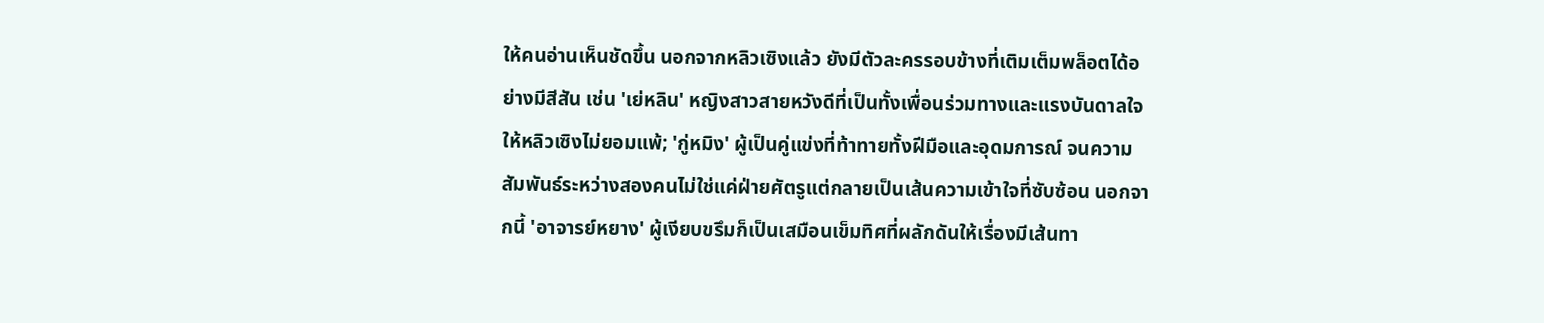ให้คนอ่านเห็นชัดขึ้น นอกจากหลิวเซิงแล้ว ยังมีตัวละครรอบข้างที่เติมเต็มพล็อตได้อย่างมีสีสัน เช่น 'เย่หลิน' หญิงสาวสายหวังดีที่เป็นทั้งเพื่อนร่วมทางและแรงบันดาลใจให้หลิวเซิงไม่ยอมแพ้; 'กู่หมิง' ผู้เป็นคู่แข่งที่ท้าทายทั้งฝีมือและอุดมการณ์ จนความสัมพันธ์ระหว่างสองคนไม่ใช่แค่ฝ่ายศัตรูแต่กลายเป็นเส้นความเข้าใจที่ซับซ้อน นอกจากนี้ 'อาจารย์หยาง' ผู้เงียบขรึมก็เป็นเสมือนเข็มทิศที่ผลักดันให้เรื่องมีเส้นทา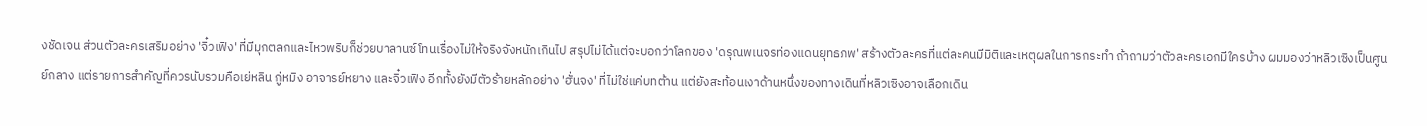งชัดเจน ส่วนตัวละครเสริมอย่าง 'จิ๋วเฟิง' ที่มีมุกตลกและไหวพริบก็ช่วยบาลานซ์โทนเรื่องไม่ให้จริงจังหนักเกินไป สรุปไม่ได้แต่จะบอกว่าโลกของ 'ดรุณพเนจรท่องแดนยุทธภพ' สร้างตัวละครที่แต่ละคนมีมิติและเหตุผลในการกระทำ ถ้าถามว่าตัวละครเอกมีใครบ้าง ผมมองว่าหลิวเซิงเป็นศูนย์กลาง แต่รายการสำคัญที่ควรนับรวมคือเย่หลิน กู่หมิง อาจารย์หยาง และจิ๋วเฟิง อีกทั้งยังมีตัวร้ายหลักอย่าง 'ฮั่นจง' ที่ไม่ใช่แค่บทต้าน แต่ยังสะท้อนเงาด้านหนึ่งของทางเดินที่หลิวเซิงอาจเลือกเดิน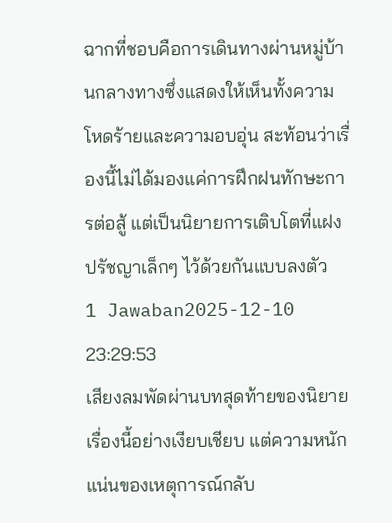ฉากที่ชอบคือการเดินทางผ่านหมู่บ้านกลางทางซึ่งแสดงให้เห็นทั้งความโหดร้ายและความอบอุ่น สะท้อนว่าเรื่องนี้ไม่ได้มองแค่การฝึกฝนทักษะการต่อสู้ แต่เป็นนิยายการเติบโตที่แฝงปรัชญาเล็กๆ ไว้ด้วยกันแบบลงตัว
1 Jawaban2025-12-10 23:29:53
เสียงลมพัดผ่านบทสุดท้ายของนิยายเรื่องนี้อย่างเงียบเชียบ แต่ความหนักแน่นของเหตุการณ์กลับ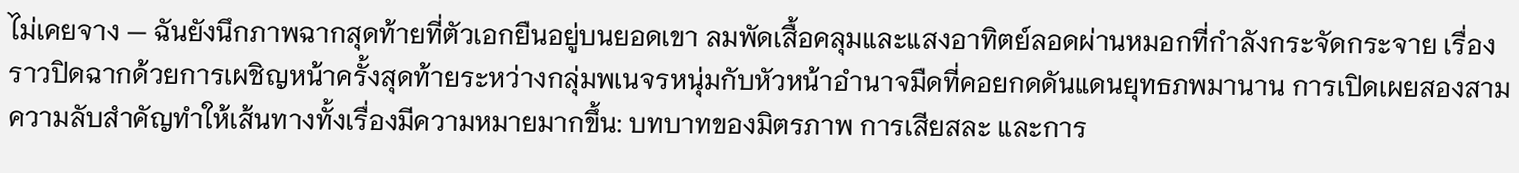ไม่เคยจาง — ฉันยังนึกภาพฉากสุดท้ายที่ตัวเอกยืนอยู่บนยอดเขา ลมพัดเสื้อคลุมและแสงอาทิตย์ลอดผ่านหมอกที่กำลังกระจัดกระจาย เรื่องราวปิดฉากด้วยการเผชิญหน้าครั้งสุดท้ายระหว่างกลุ่มพเนจรหนุ่มกับหัวหน้าอำนาจมืดที่คอยกดดันแดนยุทธภพมานาน การเปิดเผยสองสามความลับสำคัญทำให้เส้นทางทั้งเรื่องมีความหมายมากขึ้น: บทบาทของมิตรภาพ การเสียสละ และการ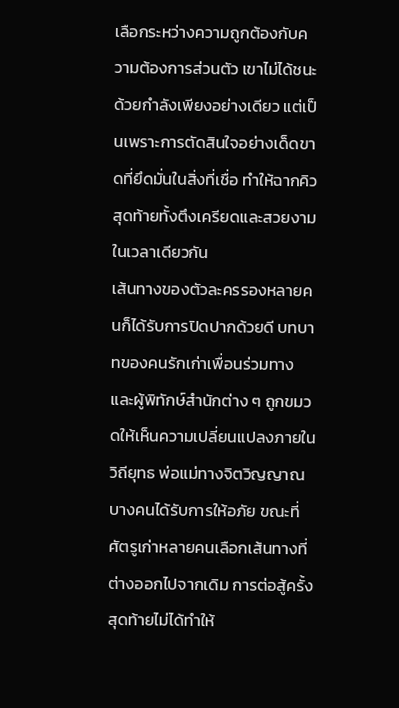เลือกระหว่างความถูกต้องกับความต้องการส่วนตัว เขาไม่ได้ชนะด้วยกำลังเพียงอย่างเดียว แต่เป็นเพราะการตัดสินใจอย่างเด็ดขาดที่ยึดมั่นในสิ่งที่เชื่อ ทำให้ฉากคิวสุดท้ายทั้งตึงเครียดและสวยงามในเวลาเดียวกัน
เส้นทางของตัวละครรองหลายคนก็ได้รับการปิดปากด้วยดี บทบาทของคนรักเก่าเพื่อนร่วมทาง และผู้พิทักษ์สำนักต่าง ๆ ถูกขมวดให้เห็นความเปลี่ยนแปลงภายในวิถียุทธ พ่อแม่ทางจิตวิญญาณบางคนได้รับการให้อภัย ขณะที่ศัตรูเก่าหลายคนเลือกเส้นทางที่ต่างออกไปจากเดิม การต่อสู้ครั้งสุดท้ายไม่ได้ทำให้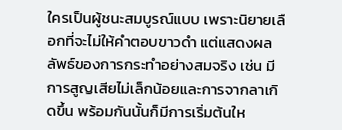ใครเป็นผู้ชนะสมบูรณ์แบบ เพราะนิยายเลือกที่จะไม่ให้คำตอบขาวดำ แต่แสดงผลลัพธ์ของการกระทำอย่างสมจริง เช่น มีการสูญเสียไม่เล็กน้อยและการจากลาเกิดขึ้น พร้อมกันนั้นก็มีการเริ่มต้นให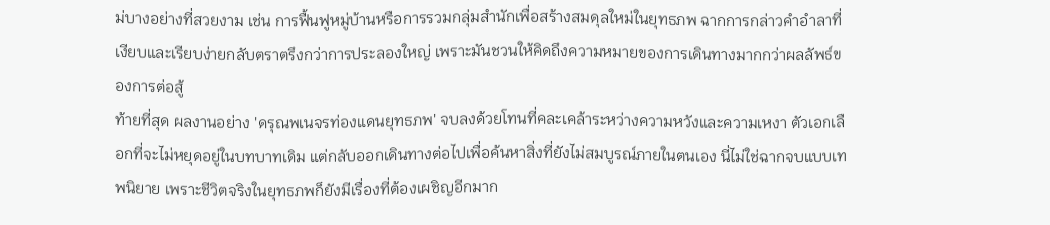ม่บางอย่างที่สวยงาม เช่น การฟื้นฟูหมู่บ้านหรือการรวมกลุ่มสำนักเพื่อสร้างสมดุลใหม่ในยุทธภพ ฉากการกล่าวคำอำลาที่เงียบและเรียบง่ายกลับตราตรึงกว่าการประลองใหญ่ เพราะมันชวนให้คิดถึงความหมายของการเดินทางมากกว่าผลลัพธ์ของการต่อสู้
ท้ายที่สุด ผลงานอย่าง 'ดรุณพเนจรท่องแดนยุทธภพ' จบลงด้วยโทนที่คละเคล้าระหว่างความหวังและความเหงา ตัวเอกเลือกที่จะไม่หยุดอยู่ในบทบาทเดิม แต่กลับออกเดินทางต่อไปเพื่อค้นหาสิ่งที่ยังไม่สมบูรณ์ภายในตนเอง นี่ไม่ใช่ฉากจบแบบเทพนิยาย เพราะชีวิตจริงในยุทธภพก็ยังมีเรื่องที่ต้องเผชิญอีกมาก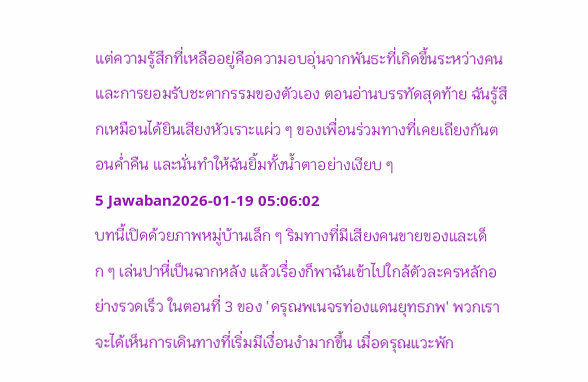แต่ความรู้สึกที่เหลืออยู่คือความอบอุ่นจากพันธะที่เกิดขึ้นระหว่างคนและการยอมรับชะตากรรมของตัวเอง ตอนอ่านบรรทัดสุดท้าย ฉันรู้สึกเหมือนได้ยินเสียงหัวเราะแผ่ว ๆ ของเพื่อนร่วมทางที่เคยเถียงกันตอนค่ำคืน และนั่นทำให้ฉันยิ้มทั้งน้ำตาอย่างเงียบ ๆ
5 Jawaban2026-01-19 05:06:02
บทนี้เปิดด้วยภาพหมู่บ้านเล็ก ๆ ริมทางที่มีเสียงคนขายของและเด็ก ๆ เล่นปาหี่เป็นฉากหลัง แล้วเรื่องก็พาฉันเข้าไปใกล้ตัวละครหลักอย่างรวดเร็ว ในตอนที่ 3 ของ 'ดรุณพเนจรท่องแดนยุทธภพ' พวกเราจะได้เห็นการเดินทางที่เริ่มมีเงื่อนงำมากขึ้น เมื่อดรุณแวะพัก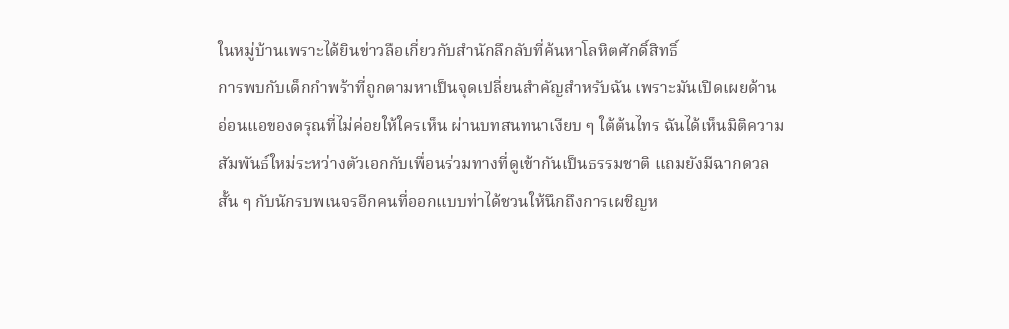ในหมู่บ้านเพราะได้ยินข่าวลือเกี่ยวกับสำนักลึกลับที่ค้นหาโลหิตศักดิ์สิทธิ์
การพบกับเด็กกำพร้าที่ถูกตามหาเป็นจุดเปลี่ยนสำคัญสำหรับฉัน เพราะมันเปิดเผยด้านอ่อนแอของดรุณที่ไม่ค่อยให้ใครเห็น ผ่านบทสนทนาเงียบ ๆ ใต้ต้นไทร ฉันได้เห็นมิติความสัมพันธ์ใหม่ระหว่างตัวเอกกับเพื่อนร่วมทางที่ดูเข้ากันเป็นธรรมชาติ แถมยังมีฉากดวลสั้น ๆ กับนักรบพเนจรอีกคนที่ออกแบบท่าได้ชวนให้นึกถึงการเผชิญห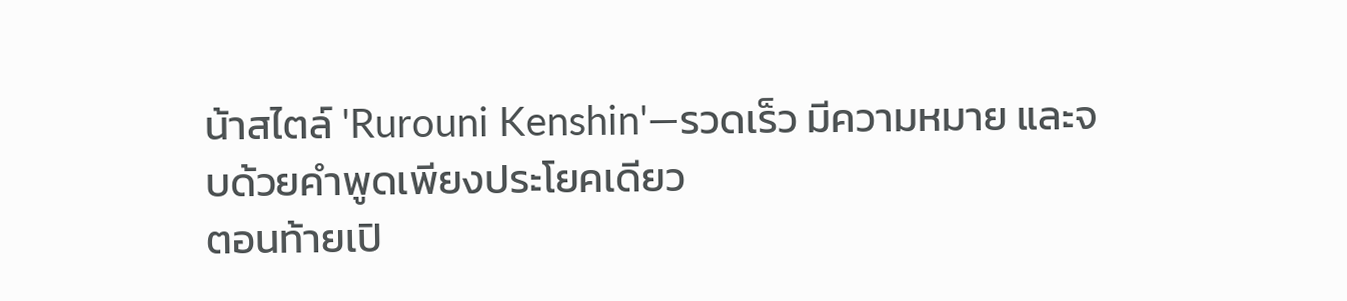น้าสไตล์ 'Rurouni Kenshin'—รวดเร็ว มีความหมาย และจบด้วยคำพูดเพียงประโยคเดียว
ตอนท้ายเปิ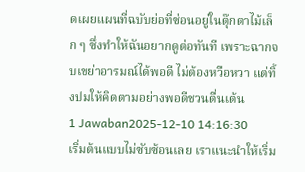ดเผยแผนที่ฉบับย่อที่ซ่อนอยู่ในตุ๊กตาไม้เล็ก ๆ ซึ่งทำให้ฉันอยากดูต่อทันที เพราะฉากจบเขย่าอารมณ์ได้พอดี ไม่ต้องหวือหวา แต่ทิ้งปมให้คิดตามอย่างพอดีชวนตื่นเต้น
1 Jawaban2025-12-10 14:16:30
เริ่มต้นแบบไม่ซับซ้อนเลย เราแนะนำให้เริ่ม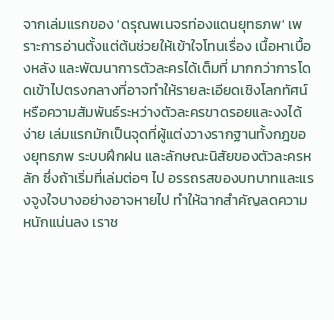จากเล่มแรกของ 'ดรุณพเนจรท่องแดนยุทธภพ' เพราะการอ่านตั้งแต่ต้นช่วยให้เข้าใจโทนเรื่อง เนื้อหาเบื้องหลัง และพัฒนาการตัวละครได้เต็มที่ มากกว่าการโดดเข้าไปตรงกลางที่อาจทำให้รายละเอียดเชิงโลกทัศน์หรือความสัมพันธ์ระหว่างตัวละครขาดรอยและงงได้ง่าย เล่มแรกมักเป็นจุดที่ผู้แต่งวางรากฐานทั้งกฎของยุทธภพ ระบบฝึกฝน และลักษณะนิสัยของตัวละครหลัก ซึ่งถ้าเริ่มที่เล่มต่อๆ ไป อรรถรสของบทบาทและแรงจูงใจบางอย่างอาจหายไป ทำให้ฉากสำคัญลดความหนักแน่นลง เราช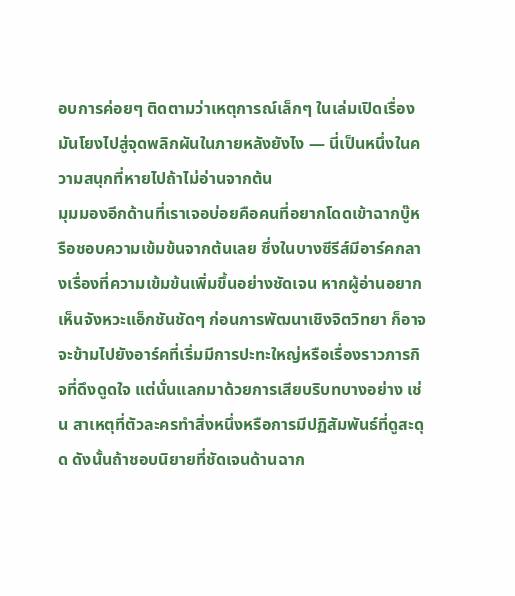อบการค่อยๆ ติดตามว่าเหตุการณ์เล็กๆ ในเล่มเปิดเรื่องมันโยงไปสู่จุดพลิกผันในภายหลังยังไง — นี่เป็นหนึ่งในความสนุกที่หายไปถ้าไม่อ่านจากต้น
มุมมองอีกด้านที่เราเจอบ่อยคือคนที่อยากโดดเข้าฉากบู๊หรือชอบความเข้มข้นจากต้นเลย ซึ่งในบางซีรีส์มีอาร์คกลางเรื่องที่ความเข้มข้นเพิ่มขึ้นอย่างชัดเจน หากผู้อ่านอยากเห็นจังหวะแอ็กชันชัดๆ ก่อนการพัฒนาเชิงจิตวิทยา ก็อาจจะข้ามไปยังอาร์คที่เริ่มมีการปะทะใหญ่หรือเรื่องราวภารกิจที่ดึงดูดใจ แต่นั่นแลกมาด้วยการเสียบริบทบางอย่าง เช่น สาเหตุที่ตัวละครทำสิ่งหนึ่งหรือการมีปฏิสัมพันธ์ที่ดูสะดุด ดังนั้นถ้าชอบนิยายที่ชัดเจนด้านฉาก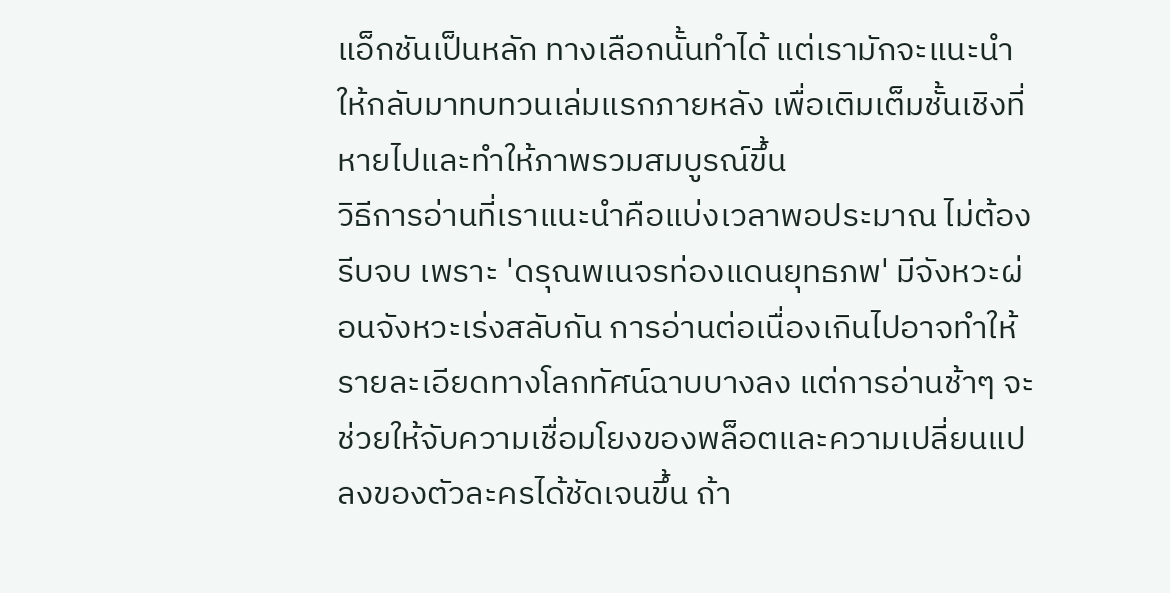แอ็กชันเป็นหลัก ทางเลือกนั้นทำได้ แต่เรามักจะแนะนำให้กลับมาทบทวนเล่มแรกภายหลัง เพื่อเติมเต็มชั้นเชิงที่หายไปและทำให้ภาพรวมสมบูรณ์ขึ้น
วิธีการอ่านที่เราแนะนำคือแบ่งเวลาพอประมาณ ไม่ต้องรีบจบ เพราะ 'ดรุณพเนจรท่องแดนยุทธภพ' มีจังหวะผ่อนจังหวะเร่งสลับกัน การอ่านต่อเนื่องเกินไปอาจทำให้รายละเอียดทางโลกทัศน์ฉาบบางลง แต่การอ่านช้าๆ จะช่วยให้จับความเชื่อมโยงของพล็อตและความเปลี่ยนแปลงของตัวละครได้ชัดเจนขึ้น ถ้า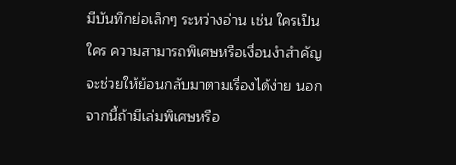มีบันทึกย่อเล็กๆ ระหว่างอ่าน เช่น ใครเป็นใคร ความสามารถพิเศษหรือเงื่อนงำสำคัญ จะช่วยให้ย้อนกลับมาตามเรื่องได้ง่าย นอกจากนี้ถ้ามีเล่มพิเศษหรือ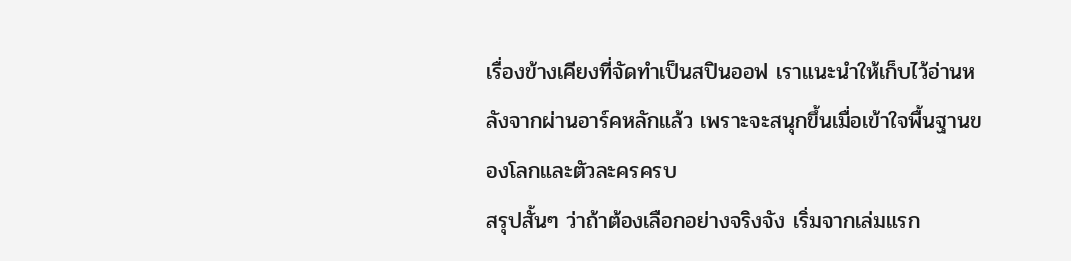เรื่องข้างเคียงที่จัดทำเป็นสปินออฟ เราแนะนำให้เก็บไว้อ่านหลังจากผ่านอาร์คหลักแล้ว เพราะจะสนุกขึ้นเมื่อเข้าใจพื้นฐานของโลกและตัวละครครบ
สรุปสั้นๆ ว่าถ้าต้องเลือกอย่างจริงจัง เริ่มจากเล่มแรก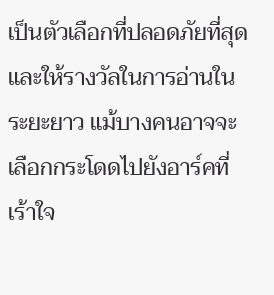เป็นตัวเลือกที่ปลอดภัยที่สุดและให้รางวัลในการอ่านในระยะยาว แม้บางคนอาจจะเลือกกระโดดไปยังอาร์คที่เร้าใจ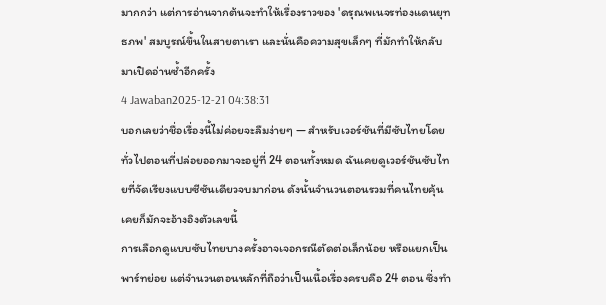มากกว่า แต่การอ่านจากต้นจะทำให้เรื่องราวของ 'ดรุณพเนจรท่องแดนยุทธภพ' สมบูรณ์ขึ้นในสายตาเรา และนั่นคือความสุขเล็กๆ ที่มักทำให้กลับมาเปิดอ่านซ้ำอีกครั้ง
4 Jawaban2025-12-21 04:38:31
บอกเลยว่าชื่อเรื่องนี้ไม่ค่อยจะลืมง่ายๆ — สำหรับเวอร์ชันที่มีซับไทยโดยทั่วไปตอนที่ปล่อยออกมาจะอยู่ที่ 24 ตอนทั้งหมด ฉันเคยดูเวอร์ชันซับไทยที่จัดเรียงแบบซีซันเดียวจบมาก่อน ดังนั้นจำนวนตอนรวมที่คนไทยคุ้นเคยก็มักจะอ้างอิงตัวเลขนี้
การเลือกดูแบบซับไทยบางครั้งอาจเจอกรณีตัดต่อเล็กน้อย หรือแยกเป็นพาร์ทย่อย แต่จำนวนตอนหลักที่ถือว่าเป็นเนื้อเรื่องครบคือ 24 ตอน ซึ่งทำ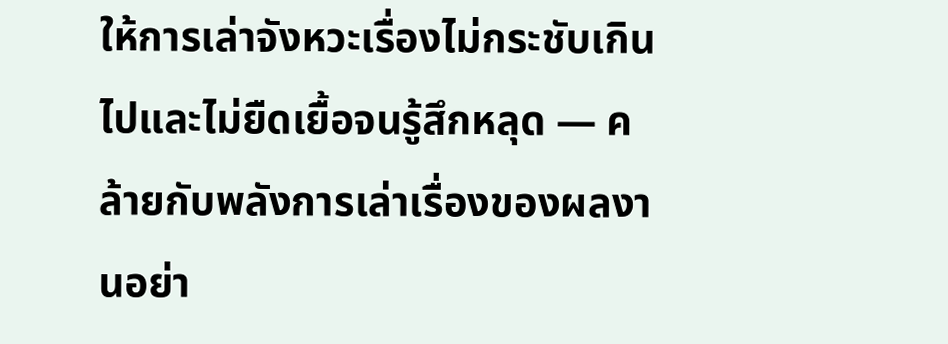ให้การเล่าจังหวะเรื่องไม่กระชับเกินไปและไม่ยืดเยื้อจนรู้สึกหลุด — คล้ายกับพลังการเล่าเรื่องของผลงานอย่า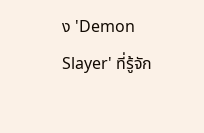ง 'Demon Slayer' ที่รู้จัก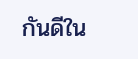กันดีใน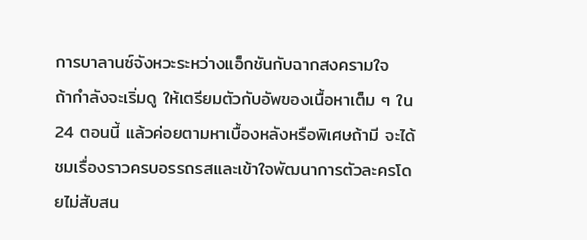การบาลานซ์จังหวะระหว่างแอ็กชันกับฉากสงครามใจ
ถ้ากำลังจะเริ่มดู ให้เตรียมตัวกับอัพของเนื้อหาเต็ม ๆ ใน 24 ตอนนี้ แล้วค่อยตามหาเบื้องหลังหรือพิเศษถ้ามี จะได้ชมเรื่องราวครบอรรถรสและเข้าใจพัฒนาการตัวละครโดยไม่สับสน